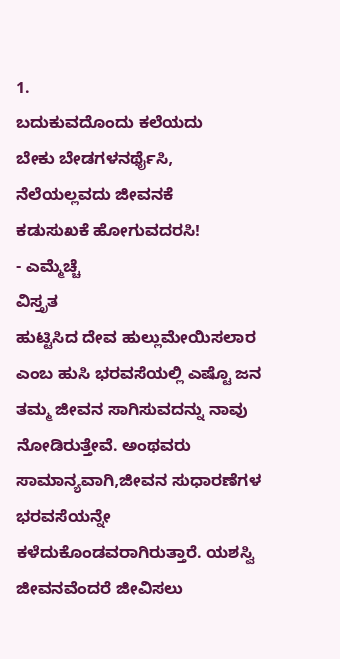1.
ಬದುಕುವದೊಂದು ಕಲೆಯದು
ಬೇಕು ಬೇಡಗಳನರ್ಥೈಸಿ,
ನೆಲೆಯಲ್ಲವದು ಜೀವನಕೆ
ಕಡುಸುಖಕೆ ಹೋಗುವದರಸಿ!
- ಎಮ್ಮೆಚ್ಚೆ
ವಿಸ್ತೃತ
ಹುಟ್ಟಿಸಿದ ದೇವ ಹುಲ್ಲುಮೇಯಿಸಲಾರ ಎಂಬ ಹುಸಿ ಭರವಸೆಯಲ್ಲಿ ಎಷ್ಟೊ ಜನ ತಮ್ಮ ಜೀವನ ಸಾಗಿಸುವದನ್ನು ನಾವು ನೋಡಿರುತ್ತೇವೆ. ಅಂಥವರು ಸಾಮಾನ್ಯವಾಗಿ,ಜೀವನ ಸುಧಾರಣೆಗಳ ಭರವಸೆಯನ್ನೇ ಕಳೆದುಕೊಂಡವರಾಗಿರುತ್ತಾರೆ. ಯಶಸ್ವಿ ಜೀವನವೆಂದರೆ ಜೀವಿಸಲು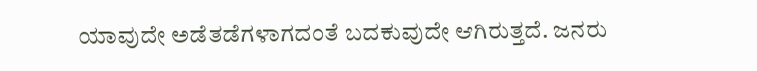ಯಾವುದೇ ಅಡೆತಡೆಗಳಾಗದಂತೆ ಬದಕುವುದೇ ಆಗಿರುತ್ತದೆ. ಜನರು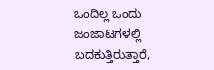ಒಂದಿಲ್ಲ ಒಂದು ಜಂಜಾಟಗಳಲ್ಲಿ ಬದಕುತ್ತಿರುತ್ತಾರೆ,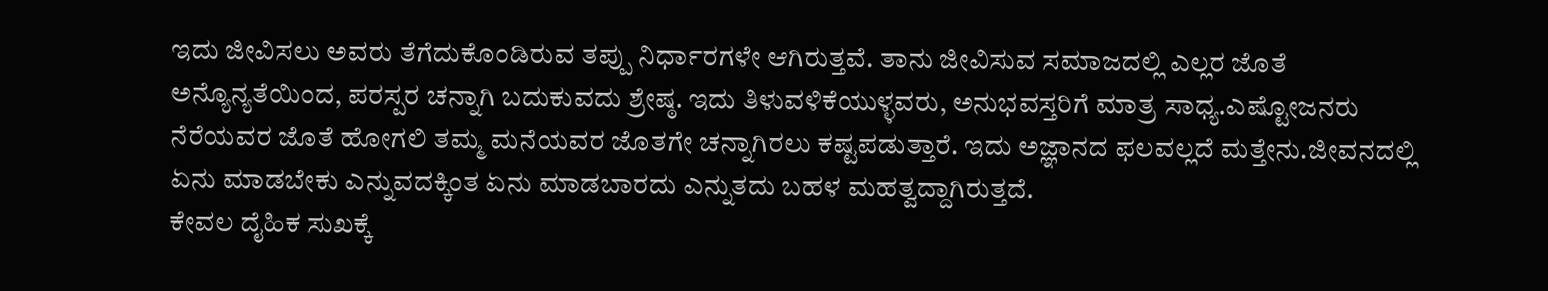ಇದು ಜೀವಿಸಲು ಅವರು ತೆಗೆದುಕೊಂಡಿರುವ ತಪ್ಪು ನಿರ್ಧಾರಗಳೇ ಆಗಿರುತ್ತವೆ. ತಾನು ಜೀವಿಸುವ ಸಮಾಜದಲ್ಲಿ ಎಲ್ಲರ ಜೊತೆ ಅನ್ಯೊನ್ಯತೆಯಿಂದ, ಪರಸ್ಪರ ಚನ್ನಾಗಿ ಬದುಕುವದು ಶ್ರೇಷ್ಠ. ಇದು ತಿಳುವಳಿಕೆಯುಳ್ಳವರು, ಅನುಭವಸ್ತರಿಗೆ ಮಾತ್ರ ಸಾಧ್ಯ.ಎಷ್ಟೋಜನರು ನೆರೆಯವರ ಜೊತೆ ಹೋಗಲಿ ತಮ್ಮ ಮನೆಯವರ ಜೊತಗೇ ಚನ್ನಾಗಿರಲು ಕಷ್ಟಪಡುತ್ತಾರೆ. ಇದು ಅಜ್ಞಾನದ ಫಲವಲ್ಲದೆ ಮತ್ತೇನು.ಜೀವನದಲ್ಲಿ ಏನು ಮಾಡಬೇಕು ಎನ್ನುವದಕ್ಕಿಂತ ಏನು ಮಾಡಬಾರದು ಎನ್ನುತದು ಬಹಳ ಮಹತ್ವದ್ದಾಗಿರುತ್ತದೆ.
ಕೇವಲ ದೈಹಿಕ ಸುಖಕ್ಕೆ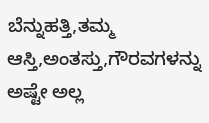ಬೆನ್ನುಹತ್ತಿ,ತಮ್ಮ ಆಸ್ತಿ,ಅಂತಸ್ತು,ಗೌರವಗಳನ್ನು ಅಷ್ಟೇ ಅಲ್ಲ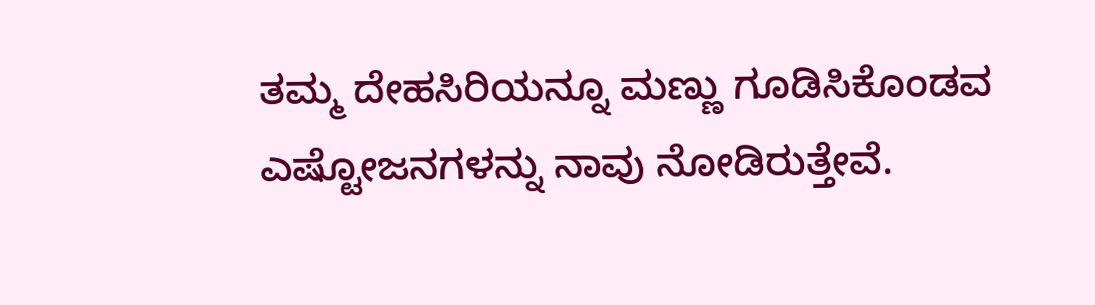ತಮ್ಮ ದೇಹಸಿರಿಯನ್ನೂ ಮಣ್ಣು ಗೂಡಿಸಿಕೊಂಡವ ಎಷ್ಟೋಜನಗಳನ್ನು ನಾವು ನೋಡಿರುತ್ತೇವೆ.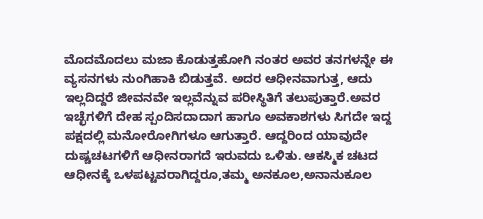ಮೊದಮೊದಲು ಮಜಾ ಕೊಡುತ್ತಹೋಗಿ ನಂತರ ಅವರ ತನಗಳನ್ನೇ ಈ ವ್ಯಸನಗಳು ನುಂಗಿಹಾಕಿ ಬಿಡುತ್ತವೆ. ಅದರ ಆಧೀನವಾಗುತ್ತ, ಆದು ಇಲ್ಲದಿದ್ದರೆ ಜೀವನವೇ ಇಲ್ಲವೆನ್ನುವ ಪರೀಸ್ಥಿತಿಗೆ ತಲುಪುತ್ತಾರೆ.ಅವರ ಇಚ್ಛೆಗಳಿಗೆ ದೇಹ ಸ್ಪಂದಿಸದಾದಾಗ ಹಾಗೂ ಅವಕಾಶಗಳು ಸಿಗದೇ ಇದ್ದ ಪಕ್ಷದಲ್ಲಿ ಮನೋರೋಗಿಗಳೂ ಆಗುತ್ತಾರೆ. ಆದ್ದರಿಂದ ಯಾವುದೇ ದುಷ್ಚಚಟಗಳಿಗೆ ಆಧೀನರಾಗದೆ ಇರುವದು ಒಳಿತು. ಆಕಸ್ಮಿಕ ಚಟದ ಆಧೀನಕ್ಕೆ ಒಳಪಟ್ಟವರಾಗಿದ್ದರೂ,ತಮ್ಮ ಅನಕೂಲ,ಅನಾನುಕೂಲ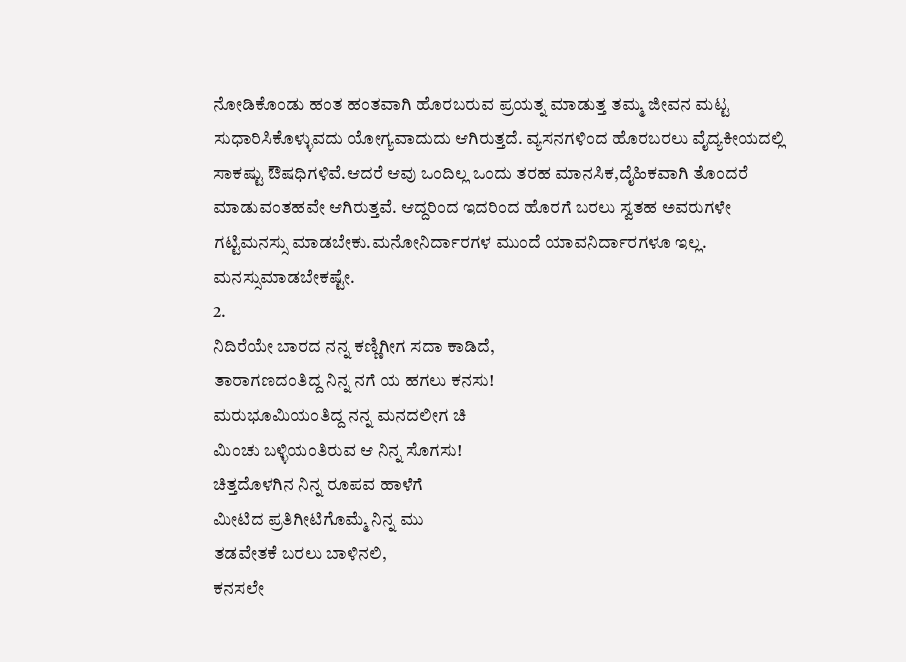ನೋಡಿಕೊಂಡು ಹಂತ ಹಂತವಾಗಿ ಹೊರಬರುವ ಪ್ರಯತ್ನ ಮಾಡುತ್ತ ತಮ್ಮ ಜೀವನ ಮಟ್ಟ ಸುಧಾರಿಸಿಕೊಳ್ಳುವದು ಯೋಗ್ಯವಾದುದು ಆಗಿರುತ್ತದೆ. ವ್ಯಸನಗಳಿಂದ ಹೊರಬರಲು ವೈದ್ಯಕೀಯದಲ್ಲಿ ಸಾಕಷ್ಟು ಔಷಧಿಗಳಿವೆ.ಆದರೆ ಆವು ಒಂದಿಲ್ಲ ಒಂದು ತರಹ ಮಾನಸಿಕ,ದೈಹಿಕವಾಗಿ ತೊಂದರೆ ಮಾಡುವಂತಹವೇ ಆಗಿರುತ್ತವೆ. ಆದ್ದರಿಂದ ಇದರಿಂದ ಹೊರಗೆ ಬರಲು ಸ್ವತಹ ಅವರುಗಳೇ ಗಟ್ಟಿಮನಸ್ಸು ಮಾಡಬೇಕು.ಮನೋನಿರ್ದಾರಗಳ ಮುಂದೆ ಯಾವನಿರ್ದಾರಗಳೂ ಇಲ್ಲ. ಮನಸ್ಸುಮಾಡಬೇಕಷ್ಟೇ.
2.
ನಿದಿರೆಯೇ ಬಾರದ ನನ್ನ ಕಣ್ಣಿಗೀಗ ಸದಾ ಕಾಡಿದೆ,
ತಾರಾಗಣದಂತಿದ್ದ ನಿನ್ನ ನಗೆ ಯ ಹಗಲು ಕನಸು!
ಮರುಭೂಮಿಯಂತಿದ್ದ ನನ್ನ ಮನದಲೀಗ ಚಿ
ಮಿಂಚು ಬಳ್ಳಿಯಂತಿರುವ ಆ ನಿನ್ನ ಸೊಗಸು!
ಚಿತ್ತದೊಳಗಿನ ನಿನ್ನ ರೂಪವ ಹಾಳೆಗೆ
ಮೀಟಿದ ಪ್ರತಿಗೀಟಿಗೊಮ್ಮೆ ನಿನ್ನ ಮು
ತಡವೇತಕೆ ಬರಲು ಬಾಳಿನಲಿ,
ಕನಸಲೇ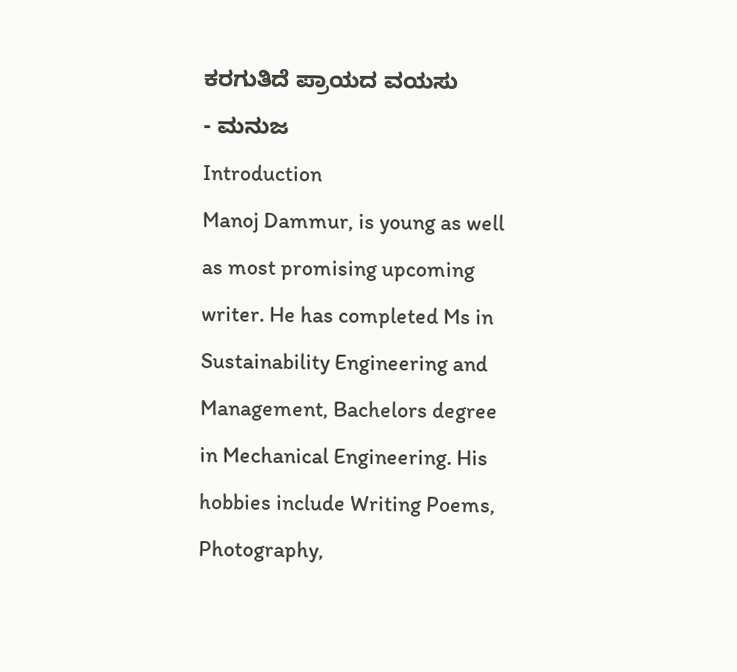ಕರಗುತಿದೆ ಪ್ರಾಯದ ವಯಸು
- ಮನುಜ
Introduction
Manoj Dammur, is young as well as most promising upcoming writer. He has completed Ms in Sustainability Engineering and Management, Bachelors degree in Mechanical Engineering. His hobbies include Writing Poems, Photography,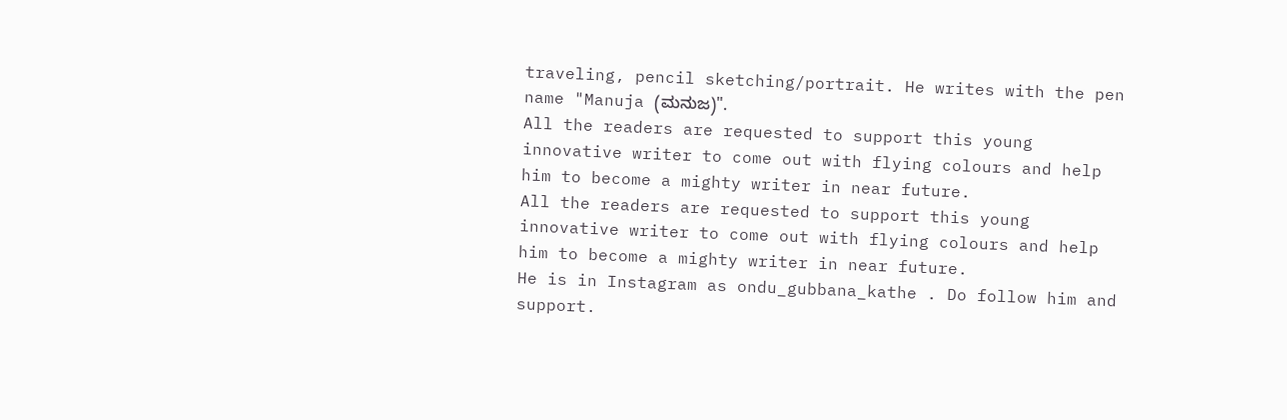traveling, pencil sketching/portrait. He writes with the pen name "Manuja (ಮನುಜ)".
All the readers are requested to support this young innovative writer to come out with flying colours and help him to become a mighty writer in near future.
All the readers are requested to support this young innovative writer to come out with flying colours and help him to become a mighty writer in near future.
He is in Instagram as ondu_gubbana_kathe . Do follow him and support.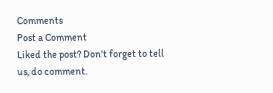Comments
Post a Comment
Liked the post? Don't forget to tell us, do comment.